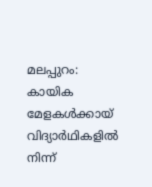മലപ്പുറം: കായിക മേളകൾക്കായ്
വിദ്യാർഥികളിൽ നിന്ന്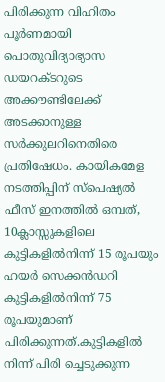പിരിക്കുന്ന വിഹിതം പൂർണമായി പൊതുവിദ്യാഭ്യാസ ഡയറക്ടറുടെ അക്കൗണ്ടിലേക്ക് അടക്കാനുള്ള സർക്കുലറിനെതിരെ പ്രതിഷേധം. കായികമേള നടത്തിപ്പിന് സ്പെഷ്യൽ ഫീസ് ഇനത്തിൽ ഒമ്പത്, 10ക്ലാസ്സുകളിലെ കുട്ടികളിൽനിന്ന് 15 രൂപയും ഹയർ സെക്കൻഡറി കുട്ടികളിൽനിന്ന് 75 രൂപയുമാണ് പിരിക്കുന്നത്.കുട്ടികളിൽ നിന്ന് പിരി ച്ചെടുക്കുന്ന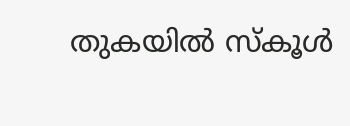തുകയിൽ സ്കൂൾ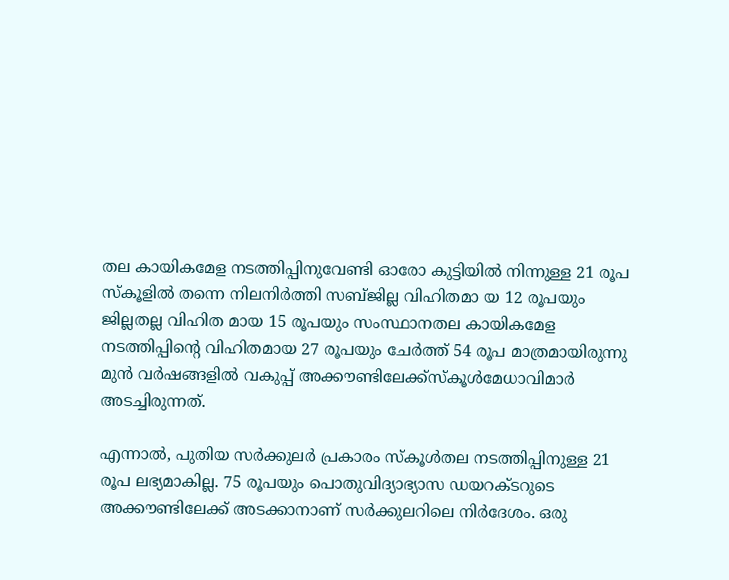തല കായികമേള നടത്തിപ്പിനുവേണ്ടി ഓരോ കുട്ടിയിൽ നിന്നുള്ള 21 രൂപ സ്കൂളിൽ തന്നെ നിലനിർത്തി സബ്‌ജില്ല വിഹിതമാ യ 12 രൂപയും ജില്ലതല്ല വിഹിത മായ 15 രൂപയും സംസ്ഥാനതല കായികമേള നടത്തിപ്പിൻ്റെ വിഹിതമായ 27 രൂപയും ചേർത്ത് 54 രൂപ മാത്രമായിരുന്നു മുൻ വർഷങ്ങളിൽ വകുപ്പ് അക്കൗണ്ടിലേക്ക്സ്കൂൾമേധാവിമാർ അടച്ചിരുന്നത്.

എന്നാൽ, പുതിയ സർക്കുലർ പ്രകാരം സ്കൂൾതല നടത്തിപ്പിനുള്ള 21 രൂപ ലഭ്യമാകില്ല. 75 രൂപയും പൊതുവിദ്യാഭ്യാസ ഡയറക്ടറുടെ അക്കൗണ്ടിലേക്ക് അടക്കാനാണ് സർക്കുലറിലെ നിർദേശം. ഒരു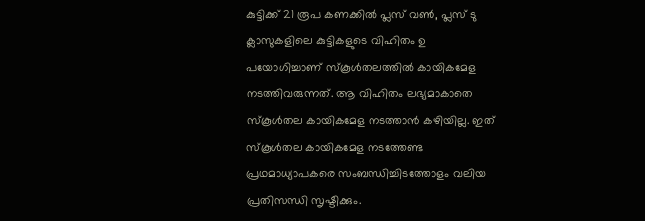കുട്ടിക്ക് 21 രൂപ കണക്കിൽ പ്ലസ് വൺ, പ്ലസ് ടു ക്ലാസുകളിലെ കുട്ടികളുടെ വിഹിതം ഉ പയോഗിച്ചാണ് സ്കൂൾതലത്തിൽ കായികമേള നടത്തിവരുന്നത്. ആ വിഹിതം ലഭ്യമാകാതെ സ്കൂൾതല കായികമേള നടത്താൻ കഴിയില്ല. ഇത് സ്കൂൾതല കായികമേള നടത്തേണ്ട പ്രഥമാധ്യാപകരെ സംബന്ധിച്ചിടത്തോളം വലിയ പ്രതിസന്ധി സൃഷ്ടിക്കും.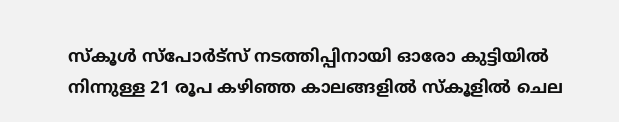സ്കൂൾ സ്പോർട്‌സ് നടത്തിപ്പിനായി ഓരോ കുട്ടിയിൽ നിന്നുള്ള 21 രൂപ കഴിഞ്ഞ കാലങ്ങളിൽ സ്കൂളിൽ ചെല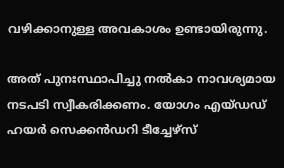വഴിക്കാനുള്ള അവകാശം ഉണ്ടായിരുന്നു.

അത് പുനഃസ്ഥാപിച്ചു നൽകാ നാവശ്യമായ നടപടി സ്വീകരിക്കണം. യോഗം എയ്‌ഡഡ് ഹയർ സെക്കൻഡറി ടീച്ചേഴ്‌സ്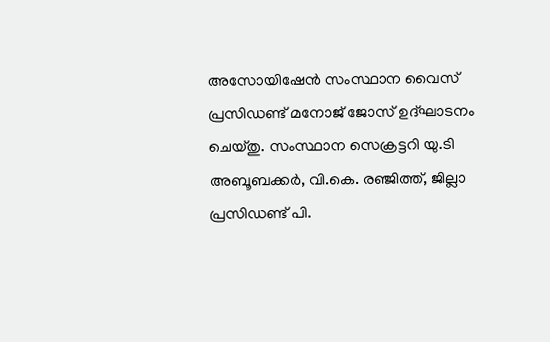അസോയിഷേൻ സംസ്ഥാന വൈസ് പ്രസിഡണ്ട് മനോജ് ജോസ് ഉദ്ഘാടനം ചെയ്തു. സംസ്ഥാന സെക്രട്ടറി യു.ടി അബൂബക്കർ, വി.കെ. രഞ്ജിത്ത്, ജില്ലാ പ്രസിഡണ്ട് പി.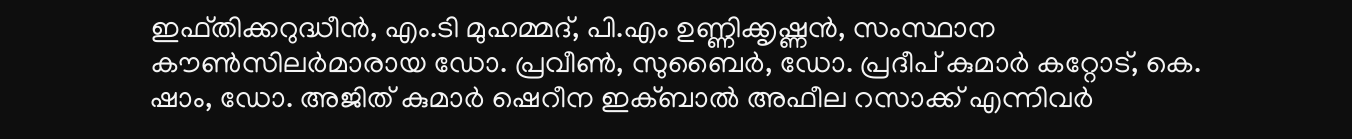ഇഫ്തിക്കറുദ്ധീൻ, എം.ടി മുഹമ്മദ്, പി.എം ഉണ്ണിക്കൃഷ്ണൻ, സംസ്ഥാന കൗൺസിലർമാരായ ഡോ. പ്രവീൺ, സുബൈർ, ഡോ. പ്രദീപ് കുമാർ കറ്റോട്, കെ. ഷാം, ഡോ. അജിത് കുമാർ ഷെറീന ഇക്ബാൽ അഫീല റസാക്ക് എന്നിവർ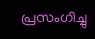പ്രസംഗിച്ചു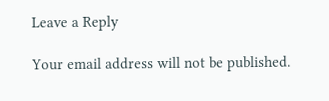Leave a Reply

Your email address will not be published.